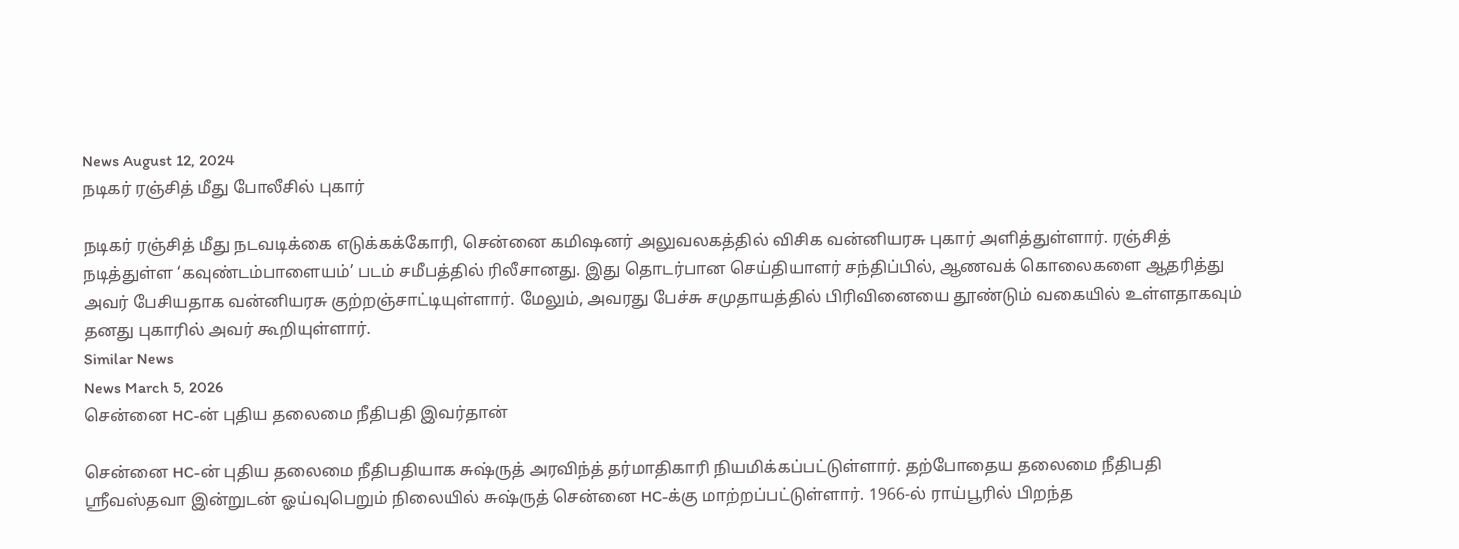News August 12, 2024
நடிகர் ரஞ்சித் மீது போலீசில் புகார்

நடிகர் ரஞ்சித் மீது நடவடிக்கை எடுக்கக்கோரி, சென்னை கமிஷனர் அலுவலகத்தில் விசிக வன்னியரசு புகார் அளித்துள்ளார். ரஞ்சித் நடித்துள்ள ‘கவுண்டம்பாளையம்’ படம் சமீபத்தில் ரிலீசானது. இது தொடர்பான செய்தியாளர் சந்திப்பில், ஆணவக் கொலைகளை ஆதரித்து அவர் பேசியதாக வன்னியரசு குற்றஞ்சாட்டியுள்ளார். மேலும், அவரது பேச்சு சமுதாயத்தில் பிரிவினையை தூண்டும் வகையில் உள்ளதாகவும் தனது புகாரில் அவர் கூறியுள்ளார்.
Similar News
News March 5, 2026
சென்னை HC-ன் புதிய தலைமை நீதிபதி இவர்தான்

சென்னை HC-ன் புதிய தலைமை நீதிபதியாக சுஷ்ருத் அரவிந்த் தர்மாதிகாரி நியமிக்கப்பட்டுள்ளார். தற்போதைய தலைமை நீதிபதி ஸ்ரீவஸ்தவா இன்றுடன் ஓய்வுபெறும் நிலையில் சுஷ்ருத் சென்னை HC-க்கு மாற்றப்பட்டுள்ளார். 1966-ல் ராய்பூரில் பிறந்த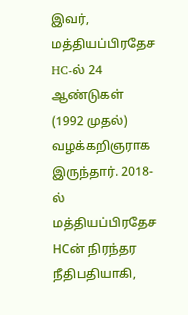இவர், மத்தியப்பிரதேச HC-ல் 24 ஆண்டுகள் (1992 முதல்) வழக்கறிஞராக இருந்தார். 2018-ல் மத்தியப்பிரதேச HCன் நிரந்தர நீதிபதியாகி,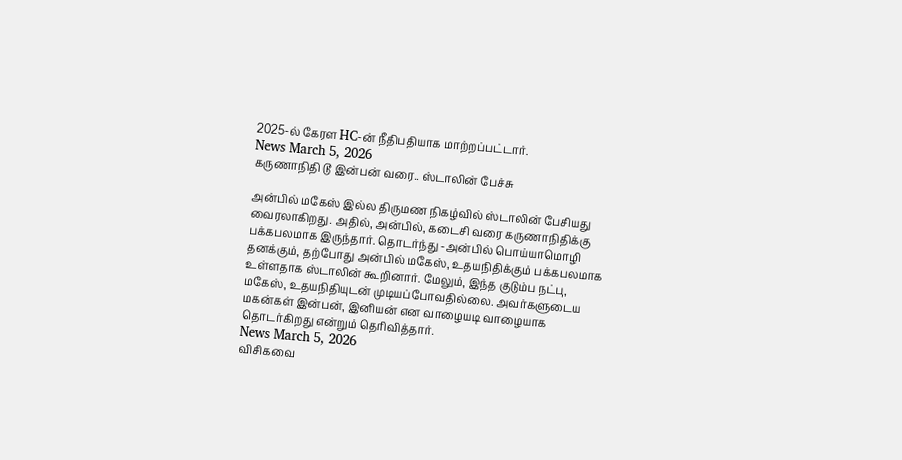2025-ல் கேரள HC-ன் நீதிபதியாக மாற்றப்பட்டார்.
News March 5, 2026
கருணாநிதி டூ இன்பன் வரை.. ஸ்டாலின் பேச்சு

அன்பில் மகேஸ் இல்ல திருமண நிகழ்வில் ஸ்டாலின் பேசியது வைரலாகிறது. அதில், அன்பில், கடைசி வரை கருணாநிதிக்கு பக்கபலமாக இருந்தார். தொடர்ந்து -அன்பில் பொய்யாமொழி தனக்கும், தற்போது அன்பில் மகேஸ், உதயநிதிக்கும் பக்கபலமாக உள்ளதாக ஸ்டாலின் கூறினார். மேலும், இந்த குடும்ப நட்பு, மகேஸ், உதயநிதியுடன் முடியப்போவதில்லை. அவர்களுடைய மகன்கள் இன்பன், இனியன் என வாழையடி வாழையாக தொடர்கிறது என்றும் தெரிவித்தார்.
News March 5, 2026
விசிகவை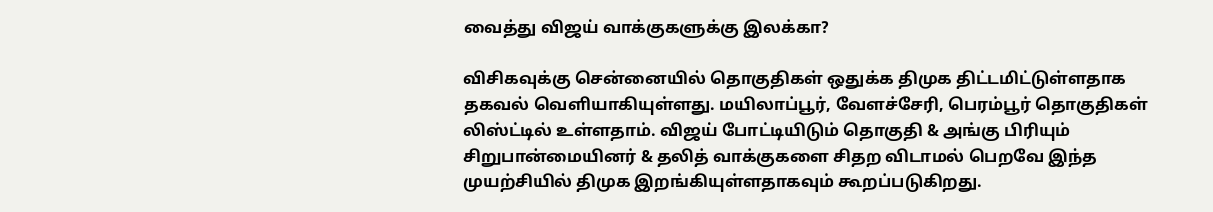வைத்து விஜய் வாக்குகளுக்கு இலக்கா?

விசிகவுக்கு சென்னையில் தொகுதிகள் ஒதுக்க திமுக திட்டமிட்டுள்ளதாக தகவல் வெளியாகியுள்ளது. மயிலாப்பூர், வேளச்சேரி, பெரம்பூர் தொகுதிகள் லிஸ்ட்டில் உள்ளதாம். விஜய் போட்டியிடும் தொகுதி & அங்கு பிரியும் சிறுபான்மையினர் & தலித் வாக்குகளை சிதற விடாமல் பெறவே இந்த முயற்சியில் திமுக இறங்கியுள்ளதாகவும் கூறப்படுகிறது.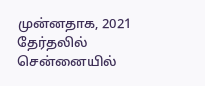முன்னதாக, 2021 தேர்தலில் சென்னையில்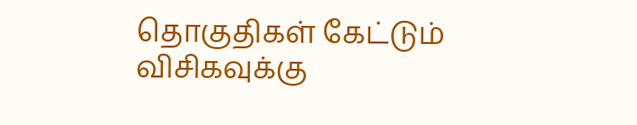தொகுதிகள் கேட்டும் விசிகவுக்கு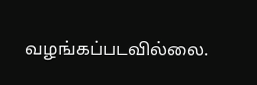வழங்கப்படவில்லை.